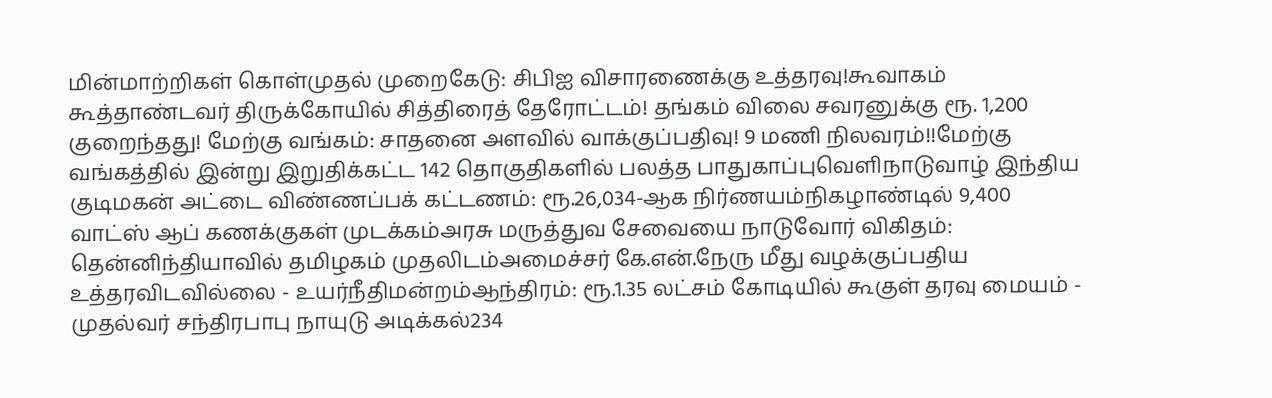மின்மாற்றிகள் கொள்முதல் முறைகேடு: சிபிஐ விசாரணைக்கு உத்தரவு!கூவாகம் கூத்தாண்டவர் திருக்கோயில் சித்திரைத் தேரோட்டம்! தங்கம் விலை சவரனுக்கு ரூ. 1,200 குறைந்தது! மேற்கு வங்கம்: சாதனை அளவில் வாக்குப்பதிவு! 9 மணி நிலவரம்!!மேற்கு வங்கத்தில் இன்று இறுதிக்கட்ட 142 தொகுதிகளில் பலத்த பாதுகாப்புவெளிநாடுவாழ் இந்திய குடிமகன் அட்டை விண்ணப்பக் கட்டணம்: ரூ.26,034-ஆக நிர்ணயம்நிகழாண்டில் 9,400 வாட்ஸ் ஆப் கணக்குகள் முடக்கம்அரசு மருத்துவ சேவையை நாடுவோர் விகிதம்: தென்னிந்தியாவில் தமிழகம் முதலிடம்அமைச்சர் கே.என்.நேரு மீது வழக்குப்பதிய உத்தரவிடவில்லை - உயர்நீதிமன்றம்ஆந்திரம்: ரூ.1.35 லட்சம் கோடியில் கூகுள் தரவு மையம் - முதல்வர் சந்திரபாபு நாயுடு அடிக்கல்234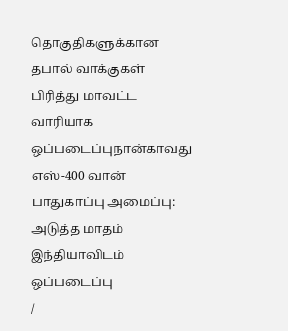தொகுதிகளுக்கான தபால் வாக்குகள் பிரித்து மாவட்ட வாரியாக ஒப்படைப்புநான்காவது எஸ்-400 வான் பாதுகாப்பு அமைப்பு: அடுத்த மாதம் இந்தியாவிடம் ஒப்படைப்பு
/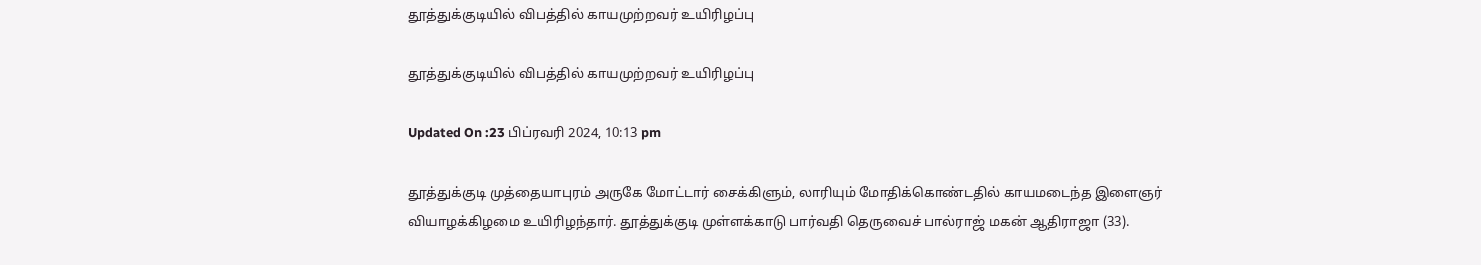தூத்துக்குடியில் விபத்தில் காயமுற்றவர் உயிரிழப்பு

தூத்துக்குடியில் விபத்தில் காயமுற்றவர் உயிரிழப்பு

Updated On :23 பிப்ரவரி 2024, 10:13 pm

தூத்துக்குடி முத்தையாபுரம் அருகே மோட்டார் சைக்கிளும், லாரியும் மோதிக்கொண்டதில் காயமடைந்த இளைஞர் வியாழக்கிழமை உயிரிழந்தார். தூத்துக்குடி முள்ளக்காடு பார்வதி தெருவைச் பால்ராஜ் மகன் ஆதிராஜா (33).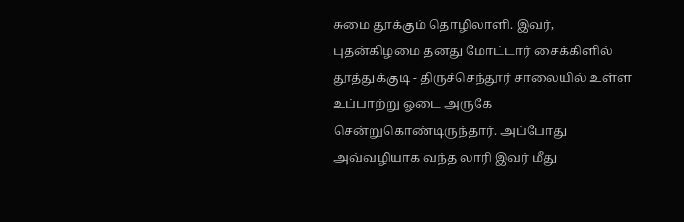சுமை தூக்கும் தொழிலாளி. இவர், புதன்கிழமை தனது மோட்டார் சைக்கிளில் தூத்துக்குடி - திருச்செந்தூர் சாலையில் உள்ள உப்பாற்று ஓடை அருகே சென்றுகொண்டிருந்தார். அப்போது அவ்வழியாக வந்த லாரி இவர் மீது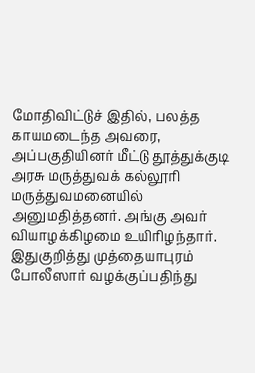மோதிவிட்டுச் இதில், பலத்த காயமடைந்த அவரை, அப்பகுதியினர் மீட்டு தூத்துக்குடி அரசு மருத்துவக் கல்லூரி மருத்துவமனையில் அனுமதித்தனர். அங்கு அவர் வியாழக்கிழமை உயிரிழந்தார். இதுகுறித்து முத்தையாபுரம் போலீஸார் வழக்குப்பதிந்து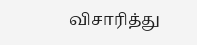விசாரித்து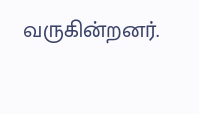வருகின்றனர்.